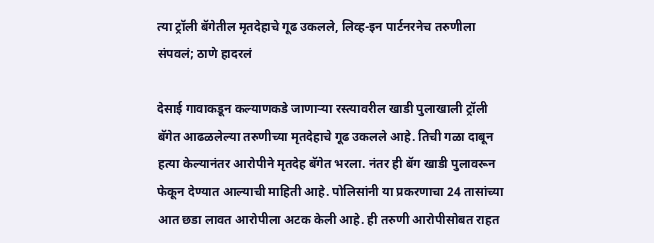त्या ट्रॉली बॅगेतील मृतदेहाचे गूढ उकलले, लिव्ह-इन पार्टनरनेच तरुणीला संपवलं; ठाणे हादरलं

देसाई गावाकडून कल्याणकडे जाणाऱ्या रस्त्यावरील खाडी पुलाखाली ट्रॉली बॅगेत आढळलेल्या तरुणीच्या मृतदेहाचे गूढ उकलले आहे. तिची गळा दाबून हत्या केल्यानंतर आरोपीने मृतदेह बॅगेत भरला. नंतर ही बॅग खाडी पुलावरून फेकून देण्यात आल्याची माहिती आहे. पोलिसांनी या प्रकरणाचा 24 तासांच्या आत छडा लावत आरोपीला अटक केली आहे. ही तरुणी आरोपीसोबत राहत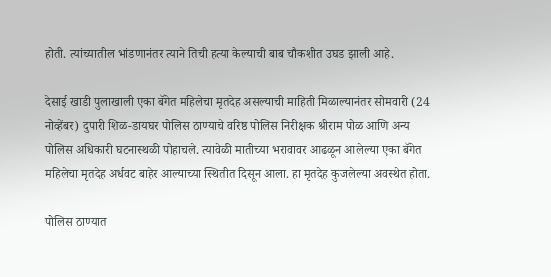होती. त्यांच्यातील भांडणानंतर त्याने तिची हत्या केल्याची बाब चौकशीत उघड झाली आहे.

देसाई खाडी पुलाखाली एका बॅगेत महिलेचा मृतदेह असल्याची माहिती मिळाल्यानंतर सोमवारी (24 नोव्हेंबर) दुपारी शिळ-डायघर पोलिस ठाण्याचे वरिष्ठ पोलिस निरीक्षक श्रीराम पोळ आणि अन्य पोलिस अधिकारी घटनास्थळी पोहाचले. त्यावेळी मातीच्या भरावावर आढळून आलेल्या एका बॅगेत महिलेचा मृतदेह अर्धवट बाहेर आल्याच्या स्थितीत दिसून आला. हा मृतदेह कुजलेल्या अवस्थेत होता.

पोलिस ठाण्यात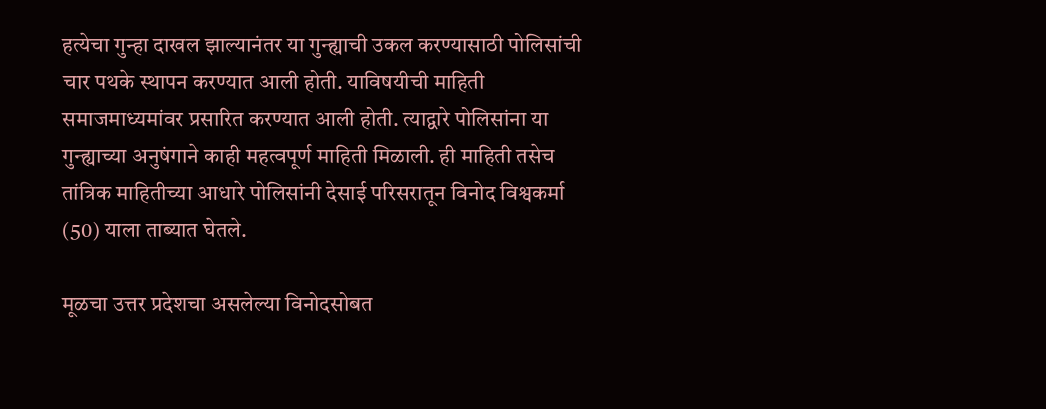हत्येचा गुन्हा दाखल झाल्यानंतर या गुन्ह्याची उकल करण्यासाठी पोलिसांची चार पथके स्थापन करण्यात आली होती. याविषयीची माहिती समाजमाध्यमांवर प्रसारित करण्यात आली होती. त्याद्वारे पोलिसांना या गुन्ह्याच्या अनुषंगाने काही महत्वपूर्ण माहिती मिळाली. ही माहिती तसेच तांत्रिक माहितीच्या आधारे पोलिसांनी देसाई परिसरातून विनोद विश्वकर्मा (50) याला ताब्यात घेतले.

मूळचा उत्तर प्रदेशचा असलेल्या विनोदसोबत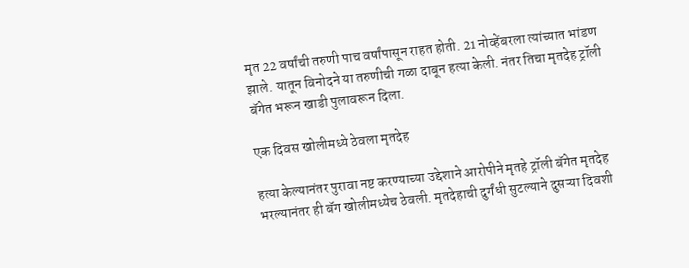मृत 22 वर्षांची तरुणी पाच वर्षांपासून राहत होती. 21 नोव्हेंबरला त्यांच्यात भांडण झाले. यातून विनोदने या तरुणीची गळा दाबून हत्या केली. नंतर तिचा मृतदेह ट्रॉली बॅगेत भरून खाडी पुलावरून दिला.

एक दिवस खोलीमध्ये ठेवला मृतदेह

हत्या केल्यानंतर पुरावा नष्ट करण्याच्या उद्देशाने आरोपीने मृतहे ट्रॉली बॅगेत मृतदेह भरल्यानंतर ही बॅग खोलीमध्येच ठेवली. मृतदेहाची दुर्गंधी सुटल्याने दुसऱ्या दिवशी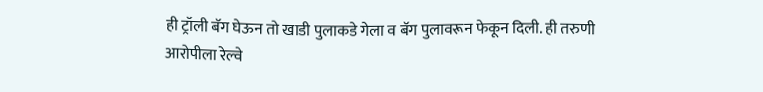ही ट्रॉली बॅग घेऊन तो खाडी पुलाकडे गेला व बॅग पुलावरून फेकून दिली. ही तरुणी आरोपीला रेल्वे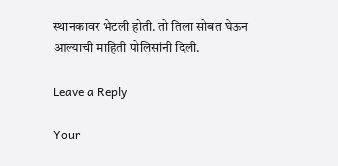स्थानकावर भेटली होती. तो तिला सोबत घेऊन आल्याची माहिती पोलिसांनी दिली.

Leave a Reply

Your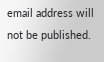email address will not be published.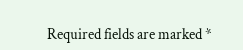Required fields are marked *